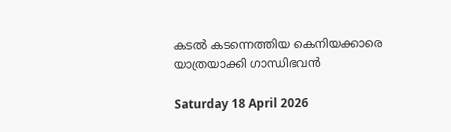കടൽ കടന്നെത്തിയ കെനിയക്കാരെ യാത്രയാക്കി ഗാന്ധിഭവൻ

Saturday 18 April 2026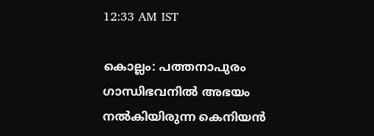12:33 AM IST

കൊല്ലം: പത്തനാപുരം ഗാന്ധിഭവനിൽ അഭയം നൽകിയിരുന്ന കെനിയൻ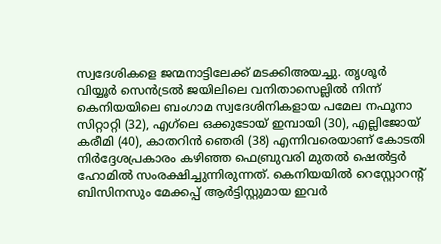സ്വദേശികളെ ജന്മനാട്ടിലേക്ക് മടക്കിഅയച്ചു. തൃശൂർ വിയ്യൂർ സെൻട്രൽ ജയിലിലെ വനിതാസെല്ലിൽ നിന്ന് കെനിയയിലെ ബംഗാമ സ്വദേശിനികളായ പമേല നഫൂനാ സിറ്റാറ്റി (32), എഗ്‌ലെ ഒക്കുടോയ് ഇമ്പായി (30), എല്ലിജോയ് കരീമി (40), കാതറിൻ ഞെരി (38) എന്നിവരെയാണ് കോടതി നിർദ്ദേശപ്രകാരം കഴിഞ്ഞ ഫെബ്രുവരി മുതൽ ഷെൽട്ടർ ഹോമിൽ സംരക്ഷിച്ചുന്നിരുന്നത്. കെനിയയിൽ റെസ്റ്റോറന്റ് ബിസിനസും മേക്കപ്പ് ആർട്ടിസ്റ്റുമായ ഇവർ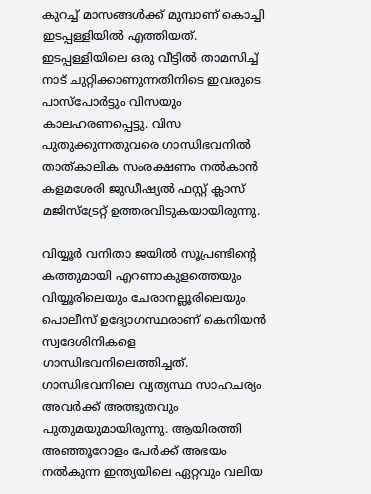കുറച്ച് മാസങ്ങൾക്ക് മുമ്പാണ് കൊച്ചി ഇടപ്പള്ളിയിൽ എത്തിയത്. ഇടപ്പള്ളിയിലെ ഒരു വീട്ടിൽ താമസിച്ച് നാട് ചുറ്റിക്കാണുന്നതിനിടെ ഇവരുടെ പാസ്‌പോർട്ടും വിസയും കാലഹരണപ്പെട്ടു. വിസ പുതുക്കുന്നതുവരെ ഗാന്ധിഭവനിൽ താത്കാലിക സംരക്ഷണം നൽകാൻ കളമശേരി ജുഡീഷ്യൽ ഫസ്റ്റ് ക്ലാസ് മജിസ്‌ട്രേറ്റ് ഉത്തരവിടുകയായിരുന്നു.

വിയ്യൂർ വനിതാ ജയിൽ സൂപ്രണ്ടിന്റെ കത്തുമായി എറണാകുളത്തെയും വിയ്യൂരിലെയും ചേരാനല്ലൂരിലെയും പൊലീസ് ഉദ്യോഗസ്ഥരാണ് കെനിയൻ സ്വദേശിനികളെ ഗാന്ധിഭവനിലെത്തിച്ചത്. ഗാന്ധിഭവനിലെ വ്യത്യസ്ഥ സാഹചര്യം അവർക്ക് അത്ഭുതവും പുതുമയുമായിരുന്നു. ആയിരത്തി അഞ്ഞൂറോളം പേർക്ക് അഭയം നൽകുന്ന ഇന്ത്യയിലെ ഏറ്റവും വലിയ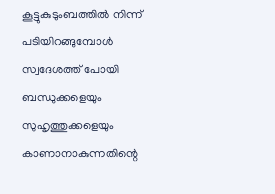കൂട്ടുകുടുംബത്തിൽ നിന്ന് പടിയിറങ്ങുമ്പോൾ സ്വദേശത്ത് പോയി ബന്ധുക്കളെയും സുഹൃത്തുക്കളെയും കാണാനാകുന്നതിന്റെ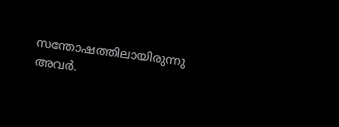സന്തോഷത്തിലായിരുന്നു അവർ.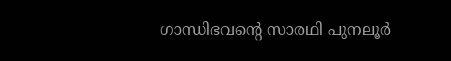ഗാന്ധിഭവന്റെ സാരഥി പുനലൂർ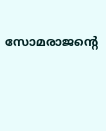സോമരാജന്റെ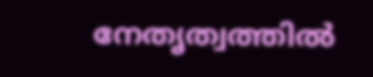നേതൃത്വത്തിൽ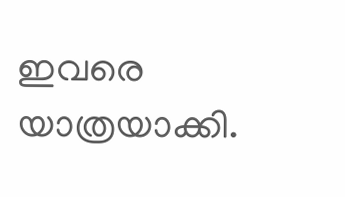ഇവരെ യാത്രയാക്കി.